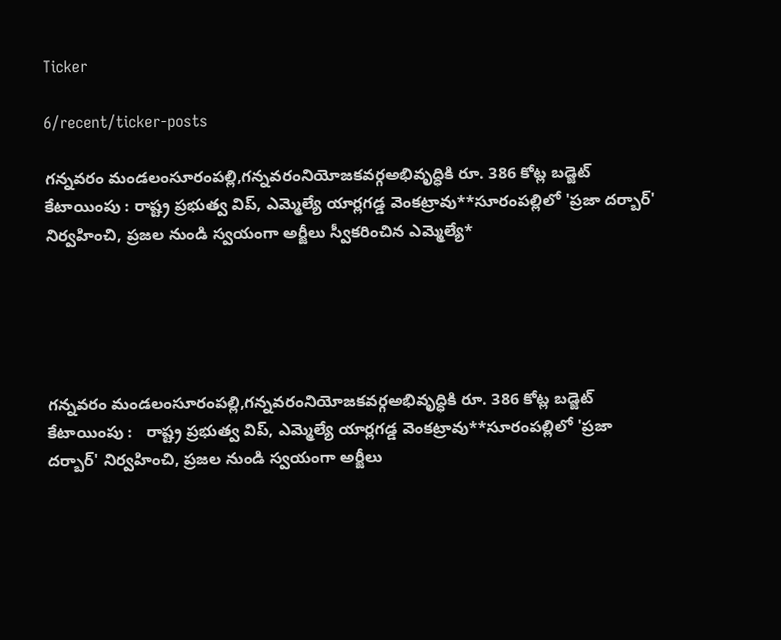Ticker

6/recent/ticker-posts

గన్నవరం మండలంసూరంపల్లి,గన్నవరంనియోజకవర్గఅభివృద్ధికి రూ. 386 కోట్ల బడ్జెట్ కేటాయింపు : రాష్ట్ర ప్రభుత్వ విప్, ఎమ్మెల్యే యార్లగడ్డ వెంకట్రావు**సూరంపల్లిలో 'ప్రజా దర్బార్' నిర్వహించి, ప్రజల నుండి స్వయంగా అర్జీలు స్వీకరించిన ఎమ్మెల్యే*





గన్నవరం మండలంసూరంపల్లి,గన్నవరంనియోజకవర్గఅభివృద్ధికి రూ. 386 కోట్ల బడ్జెట్ కేటాయింపు :   రాష్ట్ర ప్రభుత్వ విప్, ఎమ్మెల్యే యార్లగడ్డ వెంకట్రావు**సూరంపల్లిలో 'ప్రజా దర్బార్' నిర్వహించి, ప్రజల నుండి స్వయంగా అర్జీలు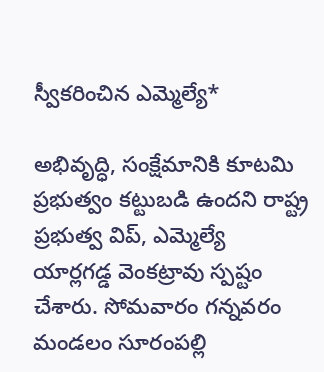స్వీకరించిన ఎమ్మెల్యే*

అభివృద్ధి, సంక్షేమానికి కూటమి ప్రభుత్వం కట్టుబడి ఉందని రాష్ట్ర ప్రభుత్వ విప్, ఎమ్మెల్యే యార్లగడ్డ వెంకట్రావు స్పష్టం చేశారు. సోమవారం గన్నవరం మండలం సూరంపల్లి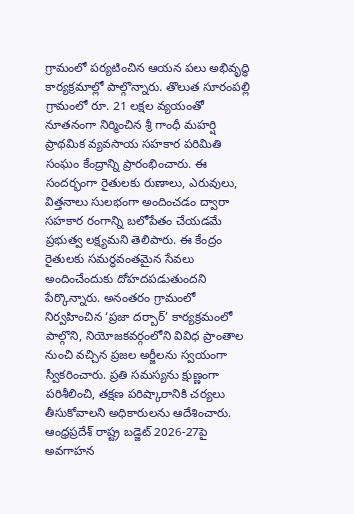గ్రామంలో పర్యటించిన ఆయన పలు అభివృద్ధి కార్యక్రమాల్లో పాల్గొన్నారు. తొలుత సూరంపల్లి గ్రామంలో రూ. 21 లక్షల వ్యయంతో నూతనంగా నిర్మించిన శ్రీ గాంధీ మహర్షి ప్రాథమిక వ్యవసాయ సహకార పరిమితి సంఘం కేంద్రాన్ని ప్రారంభించారు. ఈ సందర్భంగా రైతులకు రుణాలు, ఎరువులు, విత్తనాలు సులభంగా అందించడం ద్వారా సహకార రంగాన్ని బలోపేతం చేయడమే ప్రభుత్వ లక్ష్యమని తెలిపారు. ఈ కేంద్రం రైతులకు సమర్థవంతమైన సేవలు అందించేందుకు దోహదపడుతుందని పేర్కొన్నారు. అనంతరం గ్రామంలో నిర్వహించిన ‘ప్రజా దర్బార్’ కార్యక్రమంలో పాల్గొని, నియోజకవర్గంలోని వివిధ ప్రాంతాల నుంచి వచ్చిన ప్రజల అర్జీలను స్వయంగా స్వీకరించారు. ప్రతి సమస్యను క్షుణ్ణంగా పరిశీలించి, తక్షణ పరిష్కారానికి చర్యలు తీసుకోవాలని అధికారులను ఆదేశించారు. ఆంధ్రప్రదేశ్ రాష్ట్ర బడ్జెట్ 2026-27పై అవగాహన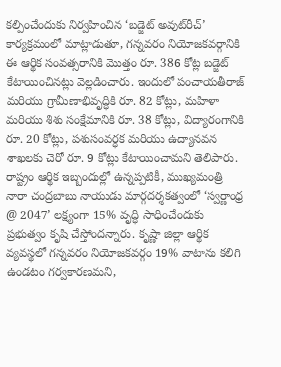కల్పించేందుకు నిర్వహించిన ‘బడ్జెట్ అవుట్‌రీచ్’ కార్యక్రమంలో మాట్లాడుతూ, గన్నవరం నియోజకవర్గానికి ఈ ఆర్థిక సంవత్సరానికి మొత్తం రూ. 386 కోట్ల బడ్జెట్ కేటాయించినట్లు వెల్లడించారు. ఇందులో పంచాయతీరాజ్ మరియు గ్రామీణాభివృద్ధికి రూ. 82 కోట్లు, మహిళా మరియు శిశు సంక్షేమానికి రూ. 38 కోట్లు, విద్యారంగానికి రూ. 20 కోట్లు, పశుసంవర్ధక మరియు ఉద్యానవన శాఖలకు చెరో రూ. 9 కోట్లు కేటాయించామని తెలిపారు. రాష్ట్రం ఆర్థిక ఇబ్బందుల్లో ఉన్నప్పటికీ, ముఖ్యమంత్రి నారా చంద్రబాబు నాయుడు మార్గదర్శకత్వంలో ‘స్వర్ణాంధ్ర @ 2047’ లక్ష్యంగా 15% వృద్ధి సాధించేందుకు ప్రభుత్వం కృషి చేస్తోందన్నారు. కృష్ణా జిల్లా ఆర్థిక వ్యవస్థలో గన్నవరం నియోజకవర్గం 19% వాటాను కలిగి ఉండటం గర్వకారణమని,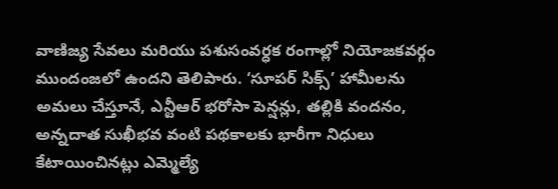వాణిజ్య సేవలు మరియు పశుసంవర్ధక రంగాల్లో నియోజకవర్గం ముందంజలో ఉందని తెలిపారు. ‘సూపర్ సిక్స్’ హామీలను అమలు చేస్తూనే, ఎన్టీఆర్ భరోసా పెన్షన్లు, తల్లికి వందనం, అన్నదాత సుఖీభవ వంటి పథకాలకు భారీగా నిధులు కేటాయించినట్లు ఎమ్మెల్యే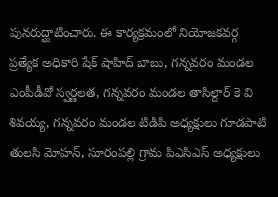పునరుద్ఘాటించారు. ఈ కార్యక్రమంలో నియోజకవర్గ ప్రత్యేక అధికారి షేక్ షాహిద్ బాబు, గన్నవరం మండల ఎంపీడీవో స్వర్ణలత, గన్నవరం మండల తాసిల్దార్ కె వి శివయ్య, గన్నవరం మండల టిడిపి అధ్యక్షులు గూడపాటి తులసి మోహన్, సూరంపల్లి గ్రామ పిఎసిఎస్ అధ్యక్షులు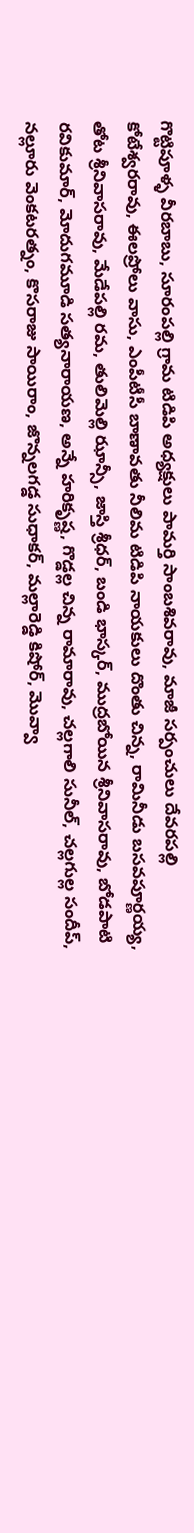గొట్టిపూళ్ళ వీరబాబు, సూరంపల్లి గ్రామ టిడిపి అధ్యక్షులు పామర్తి సాంబశివరావు, మాజీ సర్పంచులు దేవరపల్లి కోటేశ్వరరావు, ఈలప్రోలు వాసు, ఎంపీటీసీ బాణావతు నీలిమ టిడిపి నాయకులు దొంతు చిన్న, రామినీడు బసవపూర్ణయ్య, తోట శ్రీనివాసరావు, మేడేపల్లి రమ, తులిమెల్లి ఝాన్సీ, జాస్తి శ్రీధర్, బండి భాస్కర్, ముద్రబోయిన శ్రీనివాసరావు, బోడపాటి రవికుమార్, మోదుగమూడి సత్యనారాయణ, అన్నే హరికృష్ణ, గొడ్డల్ల చిన్న రామారావు, చల్లగాలి సునీల్, చల్లగుల్ల సందీప్, నల్లూరు వెంకటరత్నం, కొసరాజు సాయిరాం, జొన్నలగడ్డ సుధాకర్, మల్లారెడ్డి కిషోర్, మొవ్వా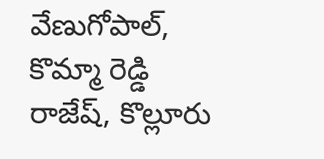వేణుగోపాల్, కొమ్మా రెడ్డి రాజేష్, కొల్లూరు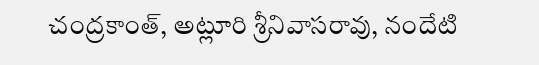చంద్రకాంత్, అట్లూరి శ్రీనివాసరావు, నందేటి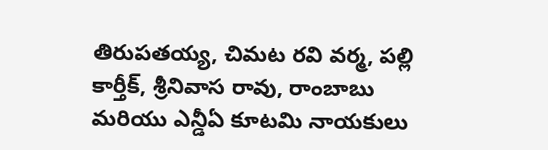తిరుపతయ్య, చిమట రవి వర్మ, పల్లి కార్తీక్, శ్రీనివాస రావు, రాంబాబు మరియు ఎన్డీఏ కూటమి నాయకులు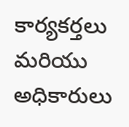కార్యకర్తలు మరియు అధికారులు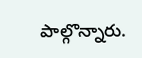పాల్గొన్నారు.